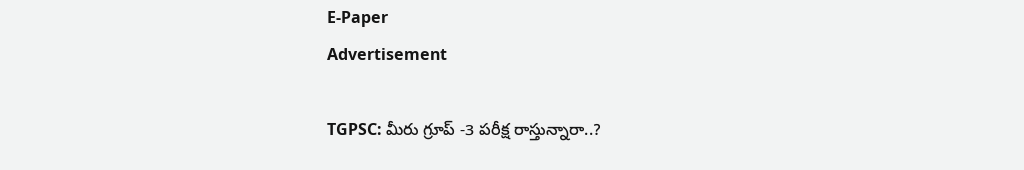E-Paper
Advertisement

TGPSC: మీరు గ్రూప్ -3 పరీక్ష రాస్తున్నారా..?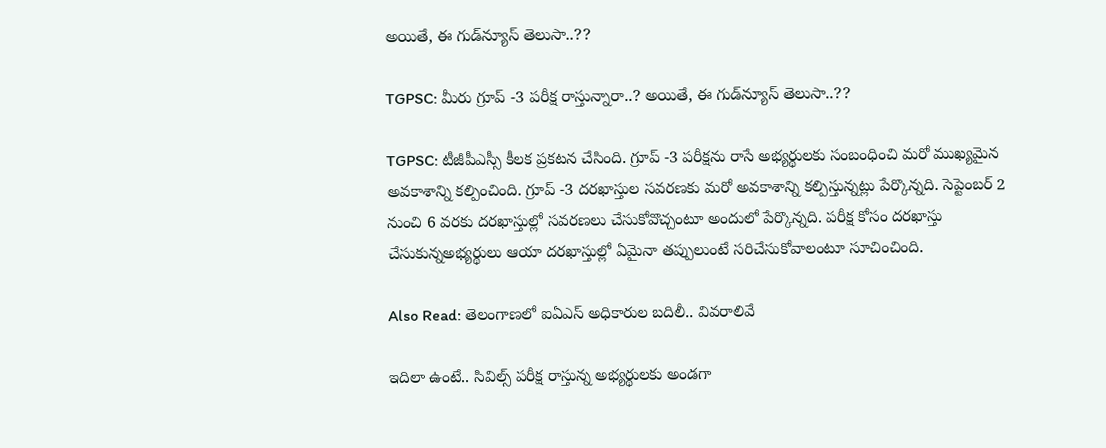అయితే, ఈ గుడ్‌న్యూస్ తెలుసా..??

TGPSC: మీరు గ్రూప్ -3 పరీక్ష రాస్తున్నారా..? అయితే, ఈ గుడ్‌న్యూస్ తెలుసా..??

TGPSC: టీజీపీఎస్సీ కీలక ప్రకటన చేసింది. గ్రూప్ -3 పరీక్షను రాసే అభ్యర్థులకు సంబంధించి మరో ముఖ్యమైన అవకాశాన్ని కల్పించింది. గ్రూప్ -3 దరఖాస్తుల సవరణకు మరో అవకాశాన్ని కల్పిస్తున్నట్లు పేర్కొన్నది. సెప్టెంబర్ 2 నుంచి 6 వరకు దరఖాస్తుల్లో సవరణలు చేసుకోవొచ్చంటూ అందులో పేర్కొన్నది. పరీక్ష కోసం దరఖాస్తు చేసుకున్నఅభ్యర్థులు ఆయా దరఖాస్తుల్లో ఏమైనా తప్పులుంటే సరిచేసుకోవాలంటూ సూచించింది.

Also Read: తెలంగాణలో ఐఏఎస్ అధికారుల బదిలీ.. వివరాలివే

ఇదిలా ఉంటే.. సివిల్స్ పరీక్ష రాస్తున్న అభ్యర్థులకు అండగా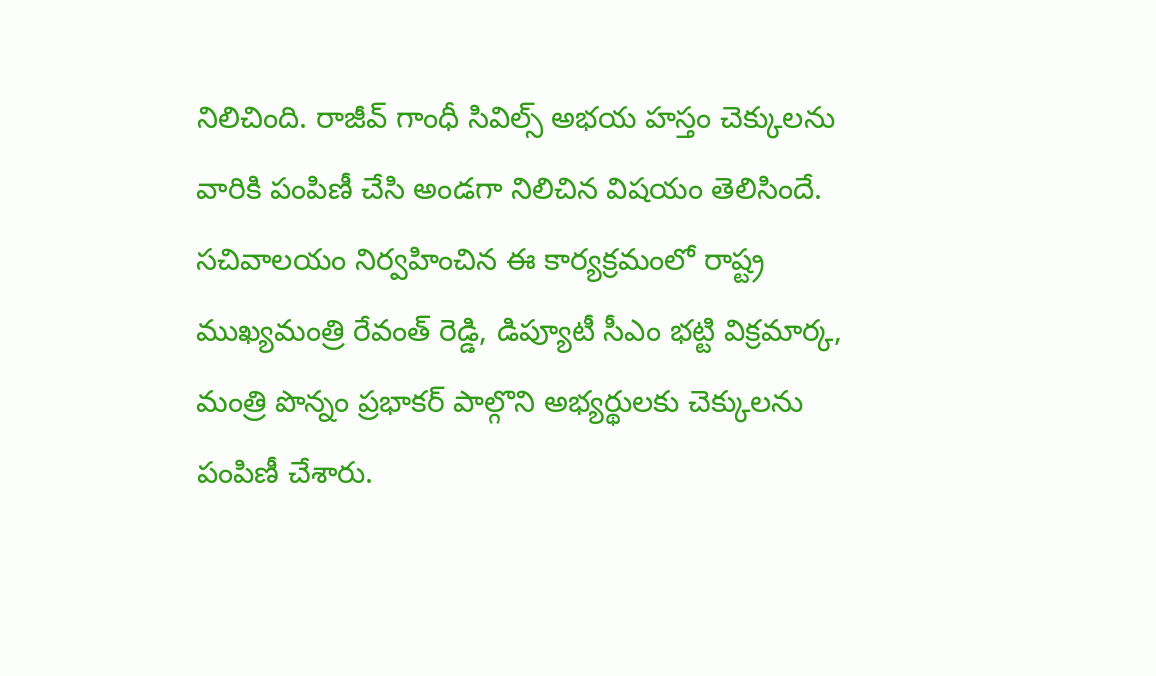నిలిచింది. రాజీవ్ గాంధీ సివిల్స్ అభయ హస్తం చెక్కులను వారికి పంపిణీ చేసి అండగా నిలిచిన విషయం తెలిసిందే. సచివాలయం నిర్వహించిన ఈ కార్యక్రమంలో రాష్ట్ర ముఖ్యమంత్రి రేవంత్ రెడ్డి, డిప్యూటీ సీఎం భట్టి విక్రమార్క, మంత్రి పొన్నం ప్రభాకర్ పాల్గొని అభ్యర్థులకు చెక్కులను పంపిణీ చేశారు.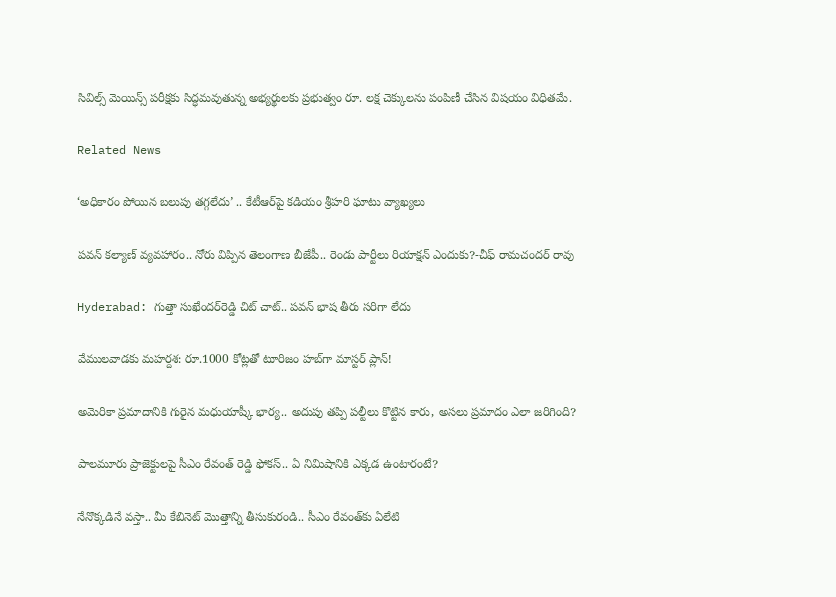సివిల్స్ మెయిన్స్ పరీక్షకు సిద్ధమవుతున్న అభ్యర్థులకు ప్రభుత్వం రూ. లక్ష చెక్కులను పంపిణీ చేసిన విషయం విధితమే.

Related News

‘అధికారం పోయిన బలుపు తగ్గలేదు’ .. కేటీఆర్‌పై కడియం శ్రీహరి ఘాటు వ్యాఖ్యలు

పవన్ కల్యాణ్ వ్యవహారం.. నోరు విప్పిన తెలంగాణ బీజేపీ.. రెండు పార్టీలు రియాక్షన్ ఎందుకు?-చీఫ్ రామచందర్ రావు

Hyderabad: గుత్తా సుఖేందర్‌రెడ్డి చిట్ చాట్.. పవన్ భాష తీరు సరిగా లేదు

వేములవాడకు మహర్దశ: రూ.1000 కోట్లతో టూరిజం హబ్‌గా మాస్టర్ ప్లాన్!

అమెరికా ప్రమాదానికి గురైన మధుయాష్కీ భార్య.. అదుపు తప్పి పల్టీలు కొట్టిన కారు, అసలు ప్రమాదం ఎలా జరిగింది?

పాలమూరు ప్రాజెక్టులపై సీఎం రేవంత్ రెడ్డి ఫోకస్.. ఏ నిమిషానికి ఎక్కడ ఉంటారంటే?

నేనొక్కడినే వస్తా.. మీ కేబినెట్ మొత్తాన్ని తీసుకురండి.. సీఎం రేవంత్‌కు ఏలేటి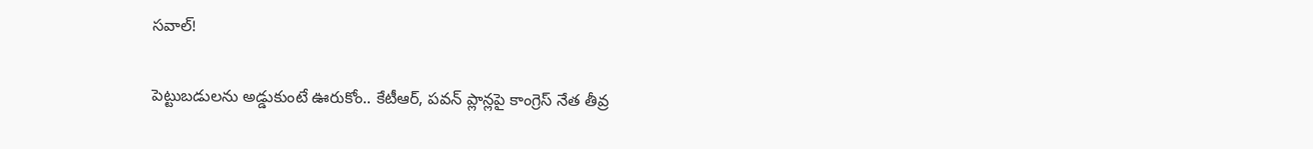సవాల్!

పెట్టుబడులను అడ్డుకుంటే ఊరుకోం.. కేటీఆర్, పవన్ ప్లాన్లపై కాంగ్రెస్ నేత తీవ్ర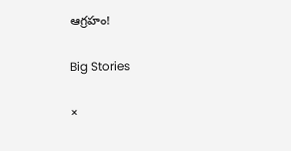ఆగ్రహం!

Big Stories

×